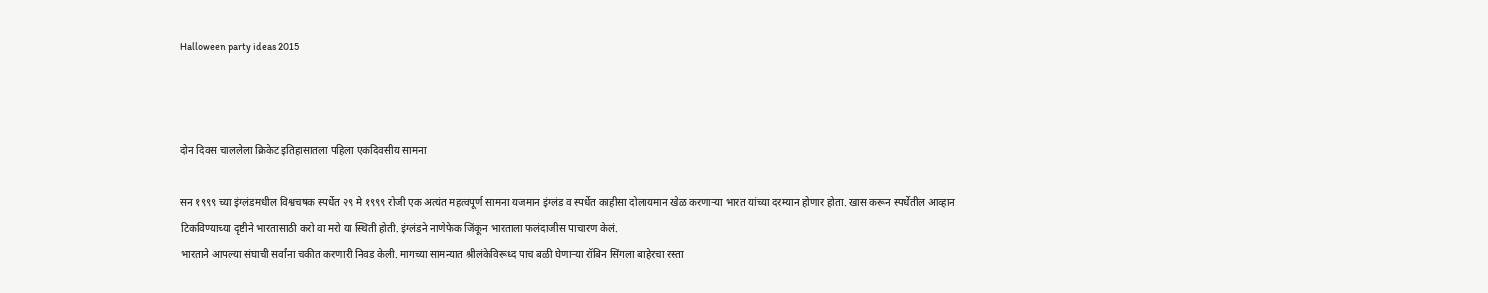Halloween party ideas 2015



दोन दिवस चाललेला क्रिकेट इतिहासातला पहिला एकदिवसीय सामना

सन १९९९ च्या इंग्लंडमधील विश्वचषक स्पर्धेत २९ मे १९९९ रोजी एक अत्यंत महत्वपूर्ण सामना यजमान इंग्लंड व स्पर्धेत काहीसा दोलायमान खेळ करणाऱ्या भारत यांच्या दरम्यान होणार होता. खास करून स्पर्धेतील आव्हान टिकविण्याच्या दृष्टीने भारतासाठी करो वा मरो या स्थिती होती. इंग्लंडने नाणेफेक जिंकून भारताला फलंदाजीस पाचारण केलं.
भारताने आपल्या संघाची सर्वांना चकीत करणारी निवड केली. मागच्या सामन्यात श्रीलंकेविरूध्द पाच बळी घेणाऱ्या रॉबिन सिंगला बाहेरचा रस्ता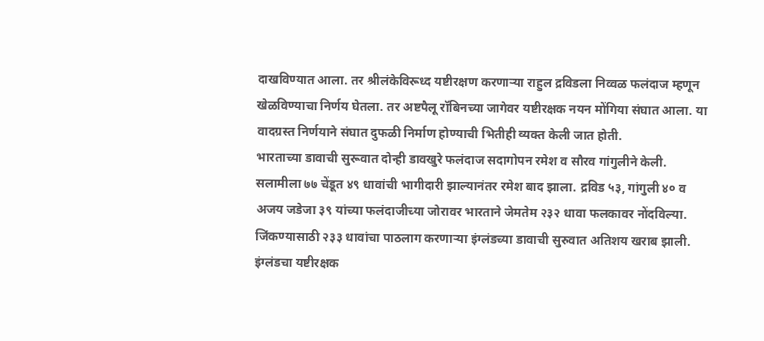दाखविण्यात आला. तर श्रीलंकेविरूध्द यष्टीरक्षण करणाऱ्या राहुल द्रविडला निव्वळ फलंदाज म्हणून खेळविण्याचा निर्णय घेतला. तर अष्टपैलू रॉबिनच्या जागेवर यष्टीरक्षक नयन मोंगिया संघात आला. या वादग्रस्त निर्णयाने संघात दुफळी निर्माण होण्याची भितीही व्यक्त केली जात होती.
भारताच्या डावाची सुरूवात दोन्ही डावखुरे फलंदाज सदागोपन रमेश व सौरव गांगुलीने केली. सलामीला ७७ चेंडूत ४९ धावांची भागीदारी झाल्यानंतर रमेश बाद झाला. द्रविड ५३, गांगुली ४० व अजय जडेजा ३९ यांच्या फलंदाजीच्या जोरावर भारताने जेमतेम २३२ धावा फलकावर नोंदविल्या.
जिंकण्यासाठी २३३ धावांचा पाठलाग करणाऱ्या इंग्लंडच्या डावाची सुरुवात अतिशय खराब झाली. इंग्लंडचा यष्टीरक्षक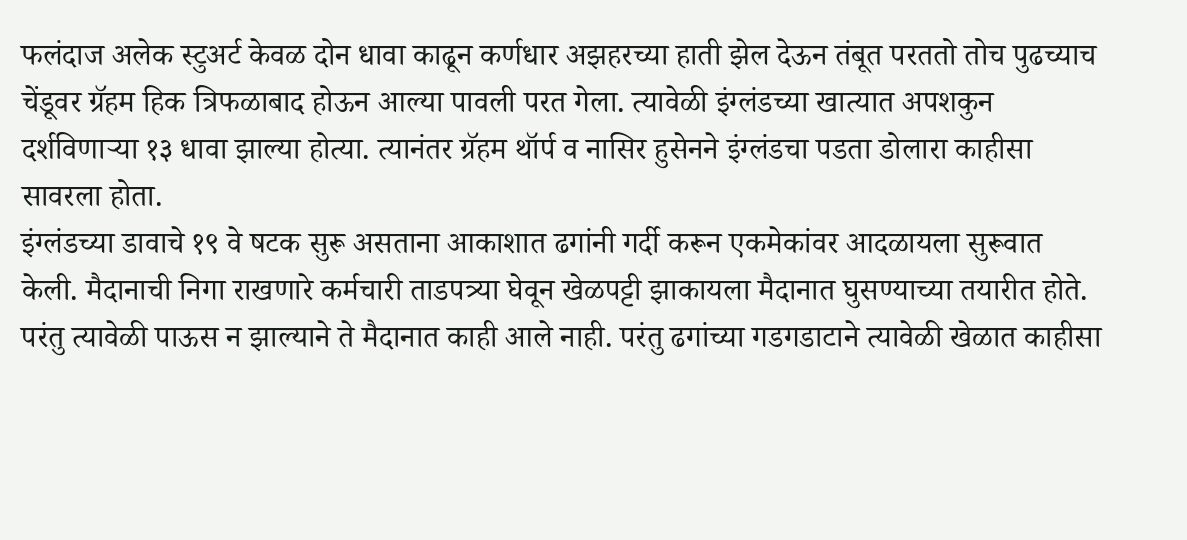फलंदाज अलेक स्टुअर्ट केवळ दोन धावा काढून कर्णधार अझहरच्या हाती झेल देऊन तंबूत परततो तोच पुढच्याच चेंडूवर ग्रॅहम हिक त्रिफळाबाद होऊन आल्या पावली परत गेला. त्यावेळी इंग्लंडच्या खात्यात अपशकुन दर्शविणाऱ्या १३ धावा झाल्या होत्या. त्यानंतर ग्रॅहम थॉर्प व नासिर हुसेनने इंग्लंडचा पडता डोलारा काहीसा सावरला होता.
इंग्लंडच्या डावाचे १९ वे षटक सुरू असताना आकाशात ढगांनी गर्दी करून एकमेकांवर आदळायला सुरूवात केली. मैदानाची निगा राखणारे कर्मचारी ताडपत्र्या घेवून खेळपट्टी झाकायला मैदानात घुसण्याच्या तयारीत होते. परंतु त्यावेळी पाऊस न झाल्याने ते मैदानात काही आले नाही. परंतु ढगांच्या गडगडाटाने त्यावेळी खेळात काहीसा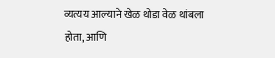व्यत्यय आल्याने खेळ थोडा वेळ थांबला होता, आणि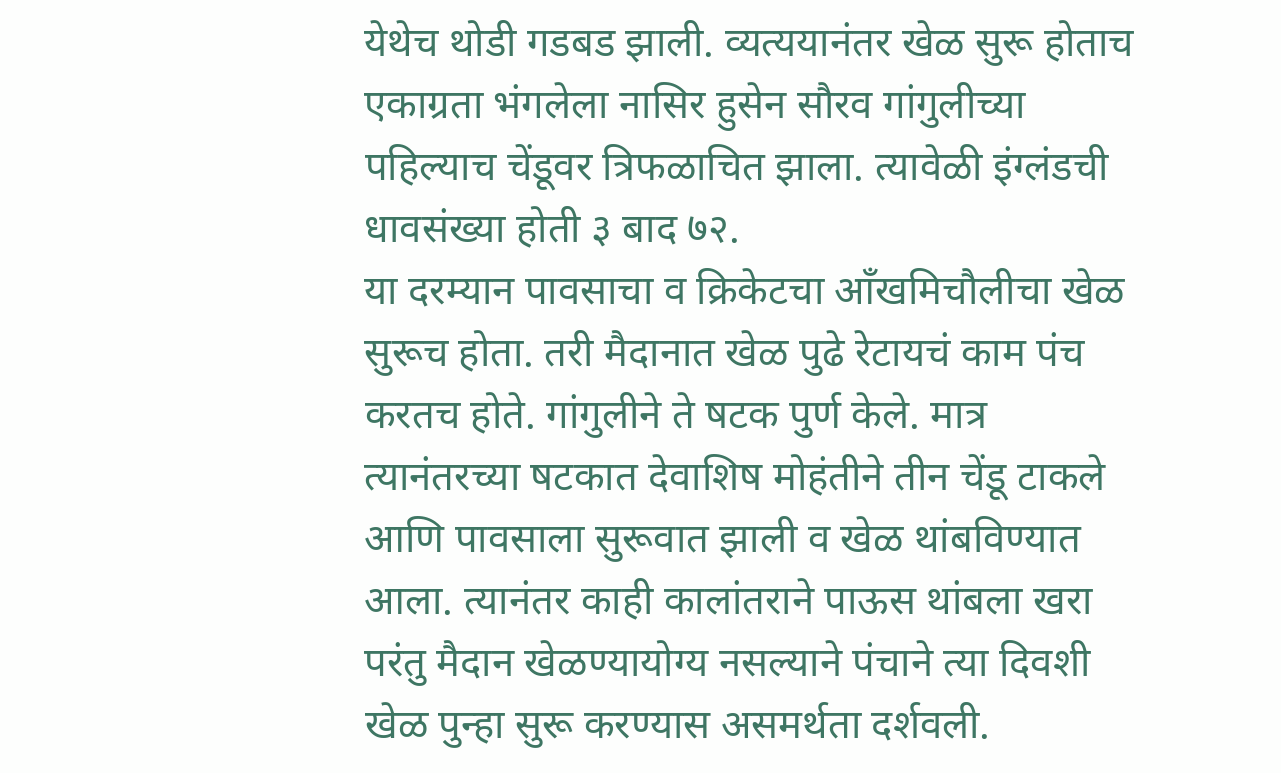येथेच थोडी गडबड झाली. व्यत्ययानंतर खेळ सुरू होताच एकाग्रता भंगलेला नासिर हुसेन सौरव गांगुलीच्या पहिल्याच चेंडूवर त्रिफळाचित झाला. त्यावेळी इंग्लंडची धावसंख्या होती ३ बाद ७२.
या दरम्यान पावसाचा व क्रिकेटचा आँखमिचौलीचा खेळ सुरूच होता. तरी मैदानात खेळ पुढे रेटायचं काम पंच करतच होते. गांगुलीने ते षटक पुर्ण केले. मात्र त्यानंतरच्या षटकात देवाशिष मोहंतीने तीन चेंडू टाकले आणि पावसाला सुरूवात झाली व खेळ थांबविण्यात आला. त्यानंतर काही कालांतराने पाऊस थांबला खरा परंतु मैदान खेळण्यायोग्य नसल्याने पंचाने त्या दिवशी खेळ पुन्हा सुरू करण्यास असमर्थता दर्शवली.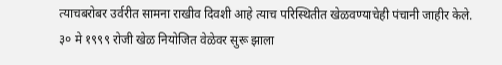त्याचबरोबर उर्वरीत सामना राखीव दिवशी आहे त्याच परिस्थितीत खेळवण्याचेही पंचानी जाहीर केले.
३० मे १९९९ रोजी खेळ नियोजित वेळेवर सुरू झाला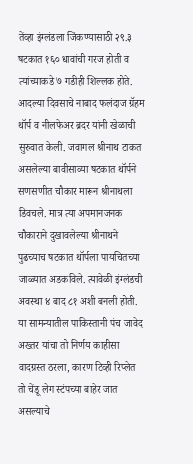तेंव्हा इंग्लंडला जिंकण्यासाठी २९.३ षटकात १६० धावांची गरज होती व त्यांच्याकडे ७ गडीही शिल्लक होते. आदल्या दिवसाचे नाबाद फलंदाज ग्रॅहम थॉर्प व नीलफेअर ब्रदर यांनी खेळाची सुरुवात केली. जवागल श्रीनाथ टाकत असलेल्या बावीसाव्या षटकात थॉर्पने सणसणीत चौकार मारून श्रीनाथला डिवचले. मात्र त्या अपमानजनक चौकाराने दुखावलेल्या श्रीनाथने पुढच्याच षटकात थॉर्पला पायचितच्या जाळ्यात अडकविले. त्यावेळी इंग्लंडची अवस्था ४ बाद ८१ अशी बनली होती. या सामन्यातील पाकिस्तानी पंच जावेद अख्तर यांचा तो निर्णय काहीसा वादग्रस्त ठरला, कारण टिव्ही रिप्लेत तो चेंडू लेग स्टंपच्या बाहेर जात असल्याचे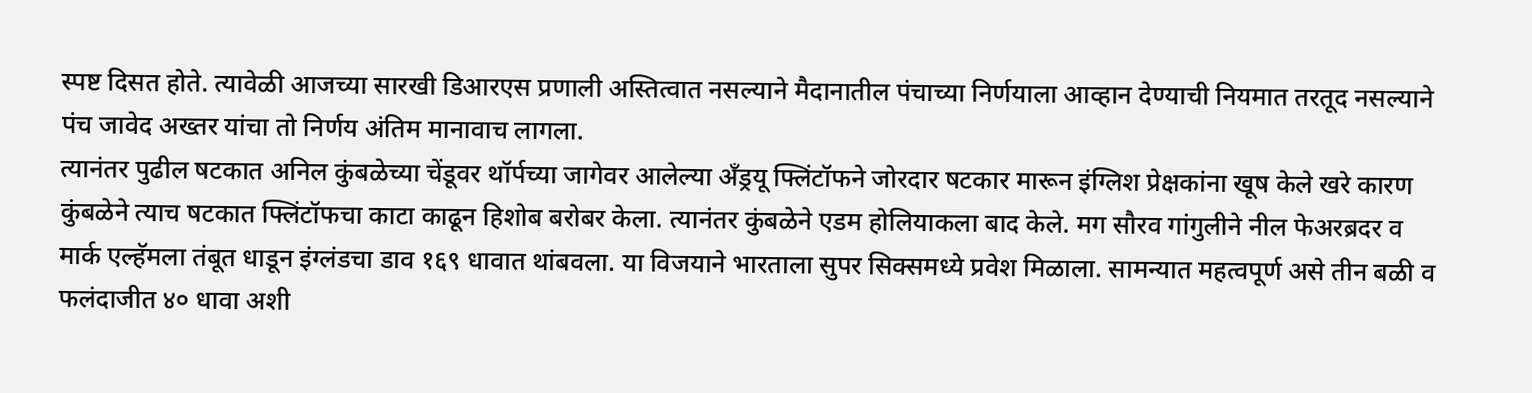स्पष्ट दिसत होते. त्यावेळी आजच्या सारखी डिआरएस प्रणाली अस्तित्वात नसल्याने मैदानातील पंचाच्या निर्णयाला आव्हान देण्याची नियमात तरतूद नसल्याने पंच जावेद अख्तर यांचा तो निर्णय अंतिम मानावाच लागला.
त्यानंतर पुढील षटकात अनिल कुंबळेच्या चेंडूवर थॉर्पच्या जागेवर आलेल्या अँड्रयू फ्लिंटॉफने जोरदार षटकार मारून इंग्लिश प्रेक्षकांना खूष केले खरे कारण कुंबळेने त्याच षटकात फ्लिंटॉफचा काटा काढून हिशोब बरोबर केला. त्यानंतर कुंबळेने एडम होलियाकला बाद केले. मग सौरव गांगुलीने नील फेअरब्रदर व मार्क एल्हॅमला तंबूत धाडून इंग्लंडचा डाव १६९ धावात थांबवला. या विजयाने भारताला सुपर सिक्समध्ये प्रवेश मिळाला. सामन्यात महत्वपूर्ण असे तीन बळी व फलंदाजीत ४० धावा अशी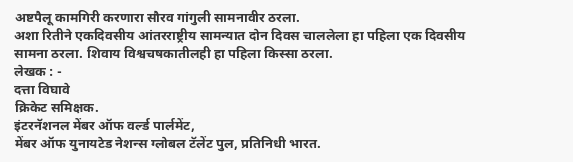अष्टपैलू कामगिरी करणारा सौरव गांगुली सामनावीर ठरला.
अशा रितीने एकदिवसीय आंतरराष्ट्रीय सामन्यात दोन दिवस चाललेला हा पहिला एक दिवसीय सामना ठरला. शिवाय विश्वचषकातीलही हा पहिला किस्सा ठरला.
लेखक : -
दत्ता विघावे
क्रिकेट समिक्षक.
इंटरनॅशनल मेंबर ऑफ वर्ल्ड पार्लमेंट,
मेंबर ऑफ युनायटेड नेशन्स ग्लोबल टॅलेंट पुल, प्रतिनिधी भारत.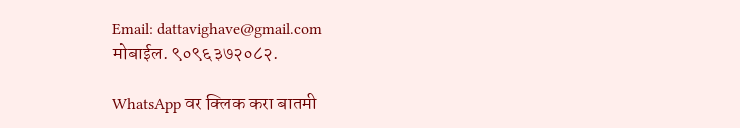Email: dattavighave@gmail.com
मोबाईल. ९०९६३७२०८२.

WhatsApp वर क्लिक करा बातमी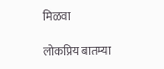मिळवा

लोकप्रिय बातम्या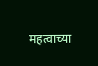महत्वाच्या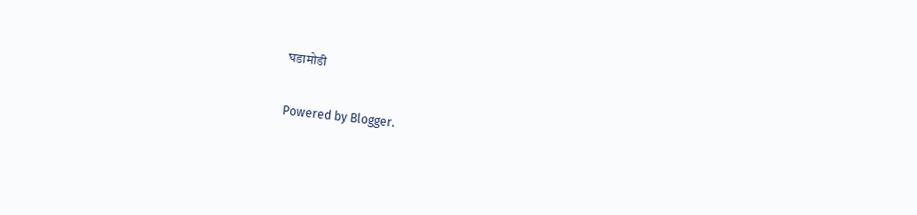घडामोडी

Powered by Blogger.